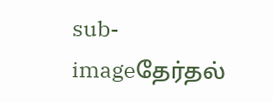sub-imageதேர்தல்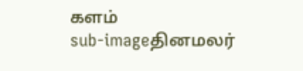களம்
sub-imageதினமலர்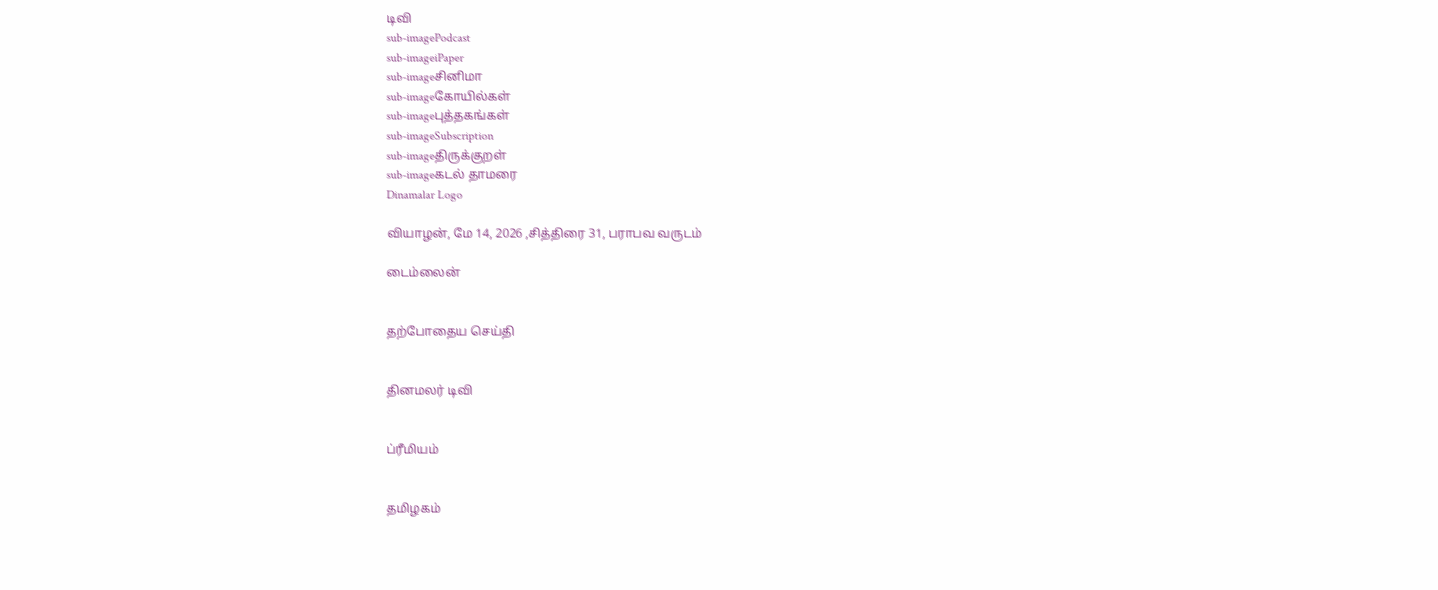டிவி
sub-imagePodcast
sub-imageiPaper
sub-imageசினிமா
sub-imageகோயில்கள்
sub-imageபுத்தகங்கள்
sub-imageSubscription
sub-imageதிருக்குறள்
sub-imageகடல் தாமரை
Dinamalar Logo

வியாழன், மே 14, 2026 ,சித்திரை 31, பராபவ வருடம்

டைம்லைன்


தற்போதைய செய்தி


தினமலர் டிவி


ப்ரீமியம்


தமிழகம்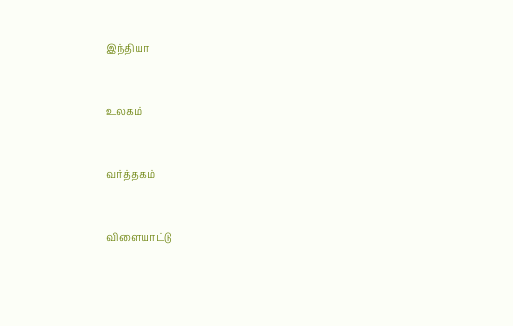இந்தியா


உலகம்


வர்த்தகம்


விளையாட்டு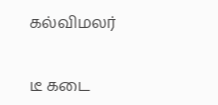கல்விமலர்


டீ கடை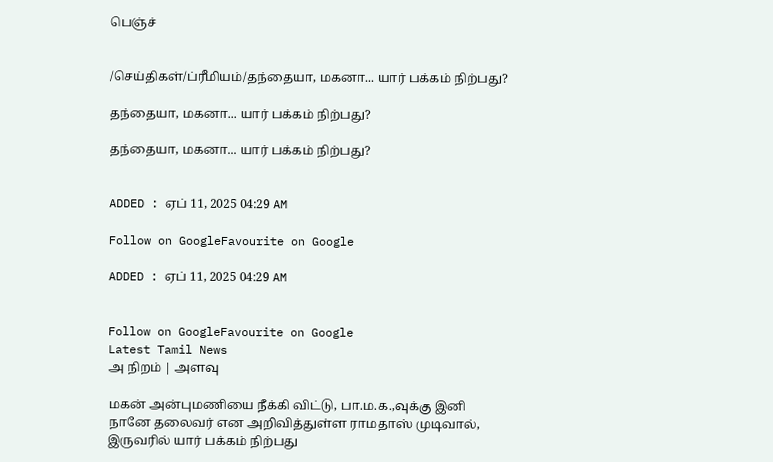பெஞ்ச்


/செய்திகள்/ப்ரீமியம்/தந்தையா, மகனா... யார் பக்கம் நிற்பது?

தந்தையா, மகனா... யார் பக்கம் நிற்பது?

தந்தையா, மகனா... யார் பக்கம் நிற்பது?


ADDED : ஏப் 11, 2025 04:29 AM

Follow on GoogleFavourite on Google

ADDED : ஏப் 11, 2025 04:29 AM


Follow on GoogleFavourite on Google
Latest Tamil News
அ நிறம் | அளவு

மகன் அன்புமணியை நீக்கி விட்டு, பா.ம.க.,வுக்கு இனி நானே தலைவர் என அறிவித்துள்ள ராமதாஸ் முடிவால், இருவரில் யார் பக்கம் நிற்பது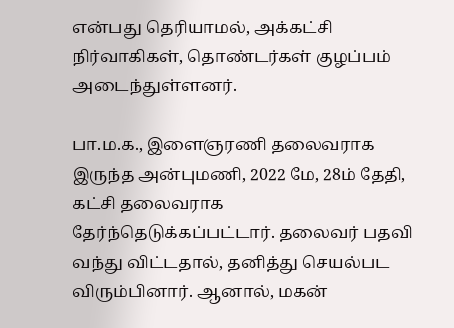என்பது தெரியாமல், அக்கட்சி நிர்வாகிகள், தொண்டர்கள் குழப்பம் அடைந்துள்ளனர்.

பா.ம.க., இளைஞரணி தலைவராக இருந்த அன்புமணி, 2022 மே, 28ம் தேதி, கட்சி தலைவராக தேர்ந்தெடுக்கப்பட்டார். தலைவர் பதவி வந்து விட்டதால், தனித்து செயல்பட விரும்பினார். ஆனால், மகன்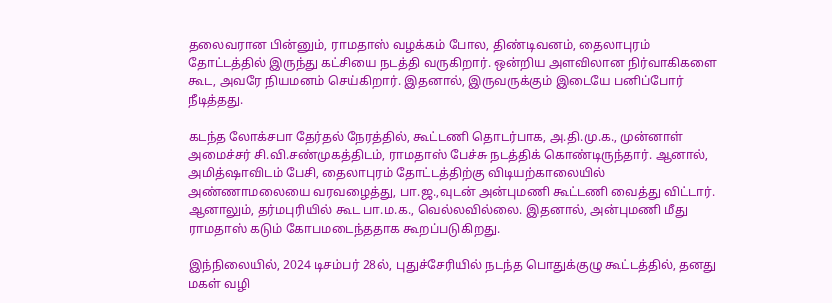தலைவரான பின்னும், ராமதாஸ் வழக்கம் போல, திண்டிவனம், தைலாபுரம் தோட்டத்தில் இருந்து கட்சியை நடத்தி வருகிறார். ஒன்றிய அளவிலான நிர்வாகிகளை கூட, அவரே நியமனம் செய்கிறார். இதனால், இருவருக்கும் இடையே பனிப்போர் நீடித்தது.

கடந்த லோக்சபா தேர்தல் நேரத்தில், கூட்டணி தொடர்பாக, அ.தி.மு.க., முன்னாள் அமைச்சர் சி.வி.சண்முகத்திடம், ராமதாஸ் பேச்சு நடத்திக் கொண்டிருந்தார். ஆனால், அமித்ஷாவிடம் பேசி, தைலாபுரம் தோட்டத்திற்கு விடியற்காலையில் அண்ணாமலையை வரவழைத்து, பா.ஜ.,வுடன் அன்புமணி கூட்டணி வைத்து விட்டார். ஆனாலும், தர்மபுரியில் கூட பா.ம.க., வெல்லவில்லை. இதனால், அன்புமணி மீது ராமதாஸ் கடும் கோபமடைந்ததாக கூறப்படுகிறது.

இந்நிலையில், 2024 டிசம்பர் 28ல், புதுச்சேரியில் நடந்த பொதுக்குழு கூட்டத்தில், தனது மகள் வழி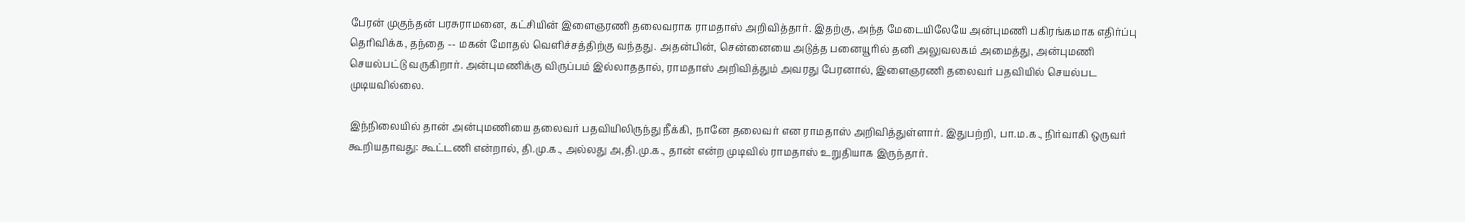பேரன் முகுந்தன் பரசுராமனை, கட்சியின் இளைஞரணி தலைவராக ராமதாஸ் அறிவித்தார். இதற்கு, அந்த மேடையிலேயே அன்புமணி பகிரங்கமாக எதிர்ப்பு தெரிவிக்க, தந்தை -- மகன் மோதல் வெளிச்சத்திற்கு வந்தது. அதன்பின், சென்னையை அடுத்த பனையூரில் தனி அலுவலகம் அமைத்து, அன்புமணி செயல்பட்டு வருகிறார். அன்புமணிக்கு விருப்பம் இல்லாததால், ராமதாஸ் அறிவித்தும் அவரது பேரனால், இளைஞரணி தலைவர் பதவியில் செயல்பட முடியவில்லை.

இந்நிலையில் தான் அன்புமணியை தலைவர் பதவியிலிருந்து நீக்கி, நானே தலைவர் என ராமதாஸ் அறிவித்துள்ளார். இதுபற்றி, பா.ம.க., நிர்வாகி ஒருவர் கூறியதாவது: கூட்டணி என்றால், தி.மு.க., அல்லது அ,தி.மு.க., தான் என்ற முடிவில் ராமதாஸ் உறுதியாக இருந்தார்.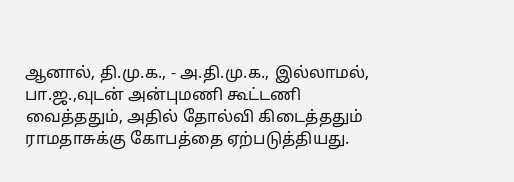ஆனால், தி.மு.க., - அ.தி.மு.க., இல்லாமல், பா.ஜ.,வுடன் அன்புமணி கூட்டணி வைத்ததும், அதில் தோல்வி கிடைத்ததும் ராமதாசுக்கு கோபத்தை ஏற்படுத்தியது.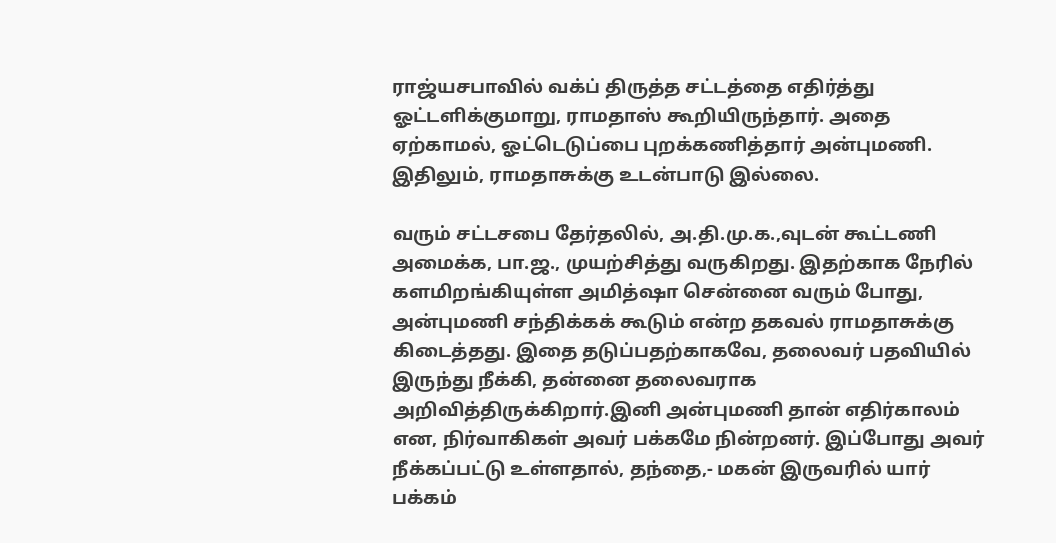ராஜ்யசபாவில் வக்ப் திருத்த சட்டத்தை எதிர்த்து ஓட்டளிக்குமாறு, ராமதாஸ் கூறியிருந்தார். அதை ஏற்காமல், ஓட்டெடுப்பை புறக்கணித்தார் அன்புமணி. இதிலும், ராமதாசுக்கு உடன்பாடு இல்லை.

வரும் சட்டசபை தேர்தலில், அ.தி.மு.க.,வுடன் கூட்டணி அமைக்க, பா.ஜ., முயற்சித்து வருகிறது. இதற்காக நேரில் களமிறங்கியுள்ள அமித்ஷா சென்னை வரும் போது, அன்புமணி சந்திக்கக் கூடும் என்ற தகவல் ராமதாசுக்கு கிடைத்தது. இதை தடுப்பதற்காகவே, தலைவர் பதவியில் இருந்து நீக்கி, தன்னை தலைவராக அறிவித்திருக்கிறார்.இனி அன்புமணி தான் எதிர்காலம் என, நிர்வாகிகள் அவர் பக்கமே நின்றனர். இப்போது அவர் நீக்கப்பட்டு உள்ளதால், தந்தை,- மகன் இருவரில் யார் பக்கம்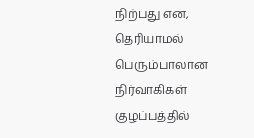நிற்பது என, தெரியாமல் பெரும்பாலான நிர்வாகிகள் குழப்பத்தில்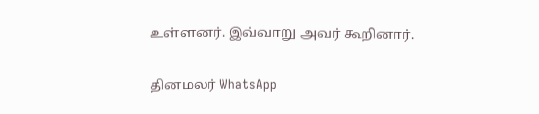உள்ளனர். இவ்வாறு அவர் கூறினார்.

தினமலர் WhatsApp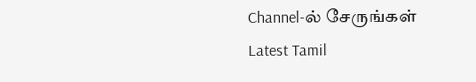Channel-ல் சேருங்கள்
Latest Tamil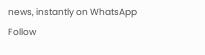news, instantly on WhatsApp
Follow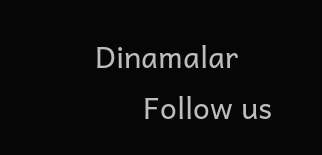Dinamalar
      Follow us